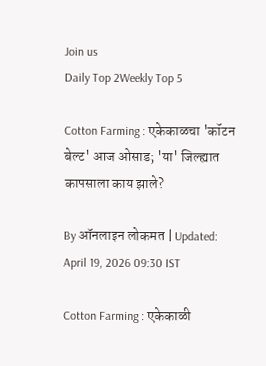Join us
Daily Top 2Weekly Top 5

Cotton Farming : एकेकाळचा 'कॉटन बेल्ट' आज ओसाड; 'या' जिल्ह्यात कापसाला काय झाले?

By ऑनलाइन लोकमत | Updated: April 19, 2026 09:30 IST

Cotton Farming : एकेकाळी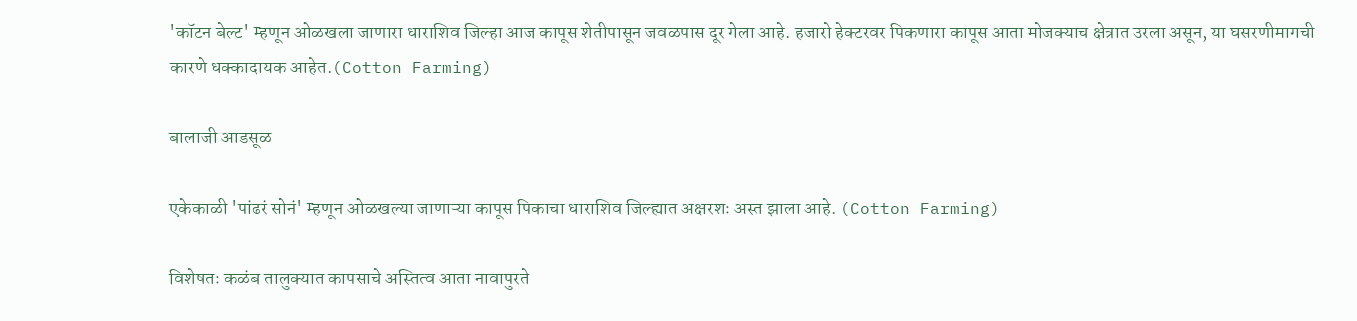'कॉटन बेल्ट' म्हणून ओळखला जाणारा धाराशिव जिल्हा आज कापूस शेतीपासून जवळपास दूर गेला आहे. हजारो हेक्टरवर पिकणारा कापूस आता मोजक्याच क्षेत्रात उरला असून, या घसरणीमागची कारणे धक्कादायक आहेत.(Cotton Farming)

बालाजी आडसूळ

एकेकाळी 'पांढरं सोनं' म्हणून ओळखल्या जाणाऱ्या कापूस पिकाचा धाराशिव जिल्ह्यात अक्षरशः अस्त झाला आहे. (Cotton Farming)

विशेषतः कळंब तालुक्यात कापसाचे अस्तित्व आता नावापुरते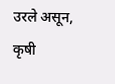उरले असून, कृषी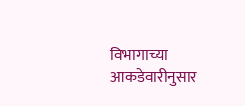विभागाच्या आकडेवारीनुसार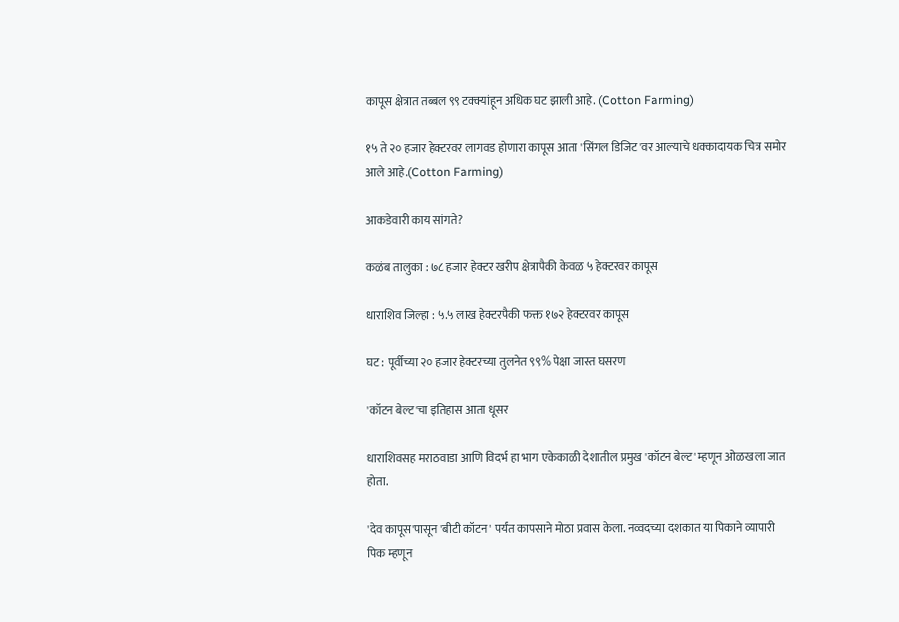कापूस क्षेत्रात तब्बल ९९ टक्क्यांहून अधिक घट झाली आहे. (Cotton Farming)

१५ ते २० हजार हेक्टरवर लागवड होणारा कापूस आता 'सिंगल डिजिट'वर आल्याचे धक्कादायक चित्र समोर आले आहे.(Cotton Farming)

आकडेवारी काय सांगते?

कळंब तालुका : ७८ हजार हेक्टर खरीप क्षेत्रापैकी केवळ ५ हेक्टरवर कापूस

धाराशिव जिल्हा : ५.५ लाख हेक्टरपैकी फक्त १७२ हेक्टरवर कापूस

घट : पूर्वीच्या २० हजार हेक्टरच्या तुलनेत ९९% पेक्षा जास्त घसरण

'कॉटन बेल्ट'चा इतिहास आता धूसर

धाराशिवसह मराठवाडा आणि विदर्भ हा भाग एकेकाळी देशातील प्रमुख 'कॉटन बेल्ट' म्हणून ओळखला जात होता.

'देव कापूस'पासून 'बीटी कॉटन' पर्यंत कापसाने मोठा प्रवास केला. नव्वदच्या दशकात या पिकाने व्यापारी पिक म्हणून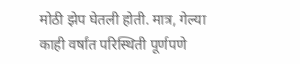मोठी झेप घेतली होती. मात्र, गेल्या काही वर्षांत परिस्थिती पूर्णपणे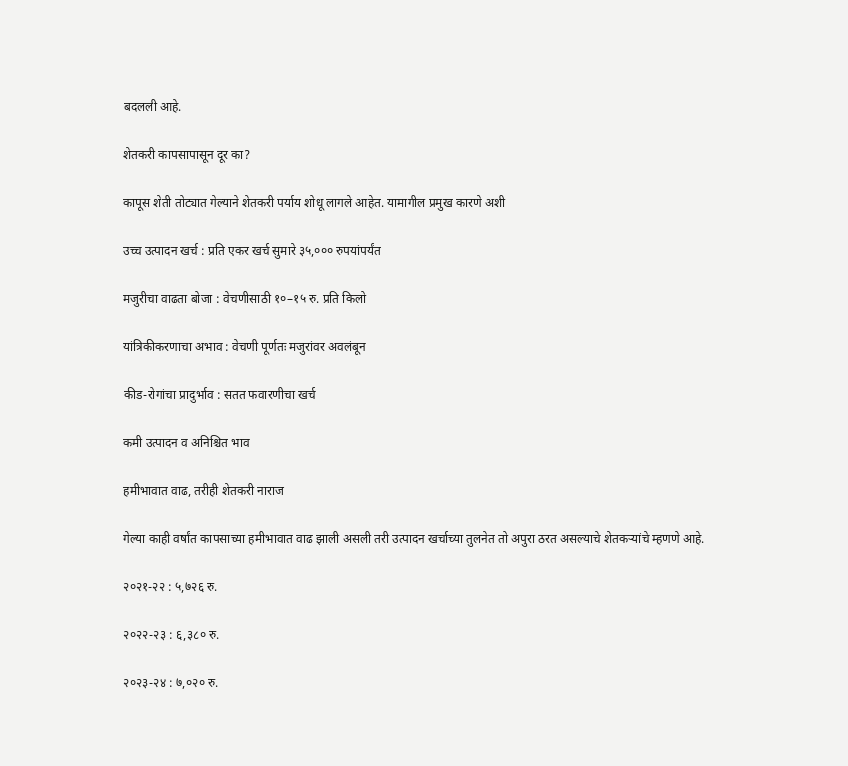बदलली आहे.

शेतकरी कापसापासून दूर का?

कापूस शेती तोट्यात गेल्याने शेतकरी पर्याय शोधू लागले आहेत. यामागील प्रमुख कारणे अशी

उच्च उत्पादन खर्च : प्रति एकर खर्च सुमारे ३५,००० रुपयांपर्यंत

मजुरीचा वाढता बोजा : वेचणीसाठी १०–१५ रु. प्रति किलो

यांत्रिकीकरणाचा अभाव : वेचणी पूर्णतः मजुरांवर अवलंबून

कीड-रोगांचा प्रादुर्भाव : सतत फवारणीचा खर्च

कमी उत्पादन व अनिश्चित भाव

हमीभावात वाढ, तरीही शेतकरी नाराज

गेल्या काही वर्षांत कापसाच्या हमीभावात वाढ झाली असली तरी उत्पादन खर्चाच्या तुलनेत तो अपुरा ठरत असल्याचे शेतकऱ्यांचे म्हणणे आहे.

२०२१-२२ : ५,७२६ रु.

२०२२-२३ : ६,३८० रु.

२०२३-२४ : ७,०२० रु.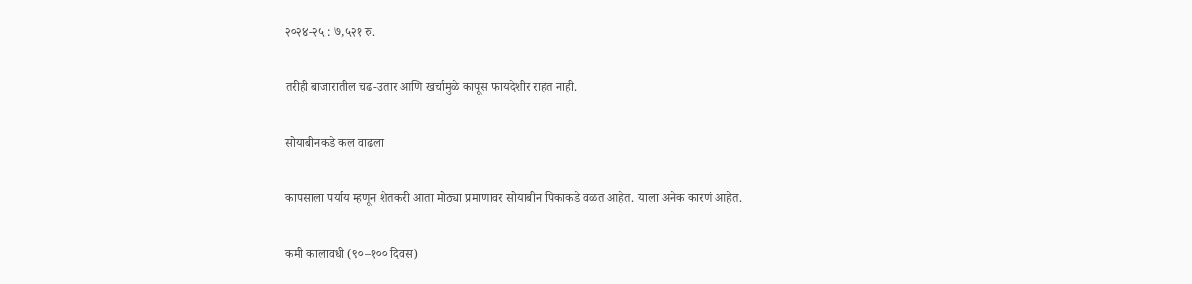२०२४-२५ : ७,५२१ रु.

तरीही बाजारातील चढ-उतार आणि खर्चामुळे कापूस फायदेशीर राहत नाही.

सोयाबीनकडे कल वाढला

कापसाला पर्याय म्हणून शेतकरी आता मोठ्या प्रमाणावर सोयाबीन पिकाकडे वळत आहेत. याला अनेक कारणं आहेत.

कमी कालावधी (९०–१०० दिवस)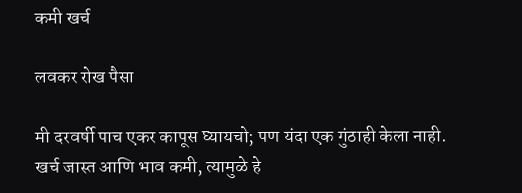कमी खर्च

लवकर रोख पैसा

मी दरवर्षी पाच एकर कापूस घ्यायचो; पण यंदा एक गुंठाही केला नाही. खर्च जास्त आणि भाव कमी, त्यामुळे हे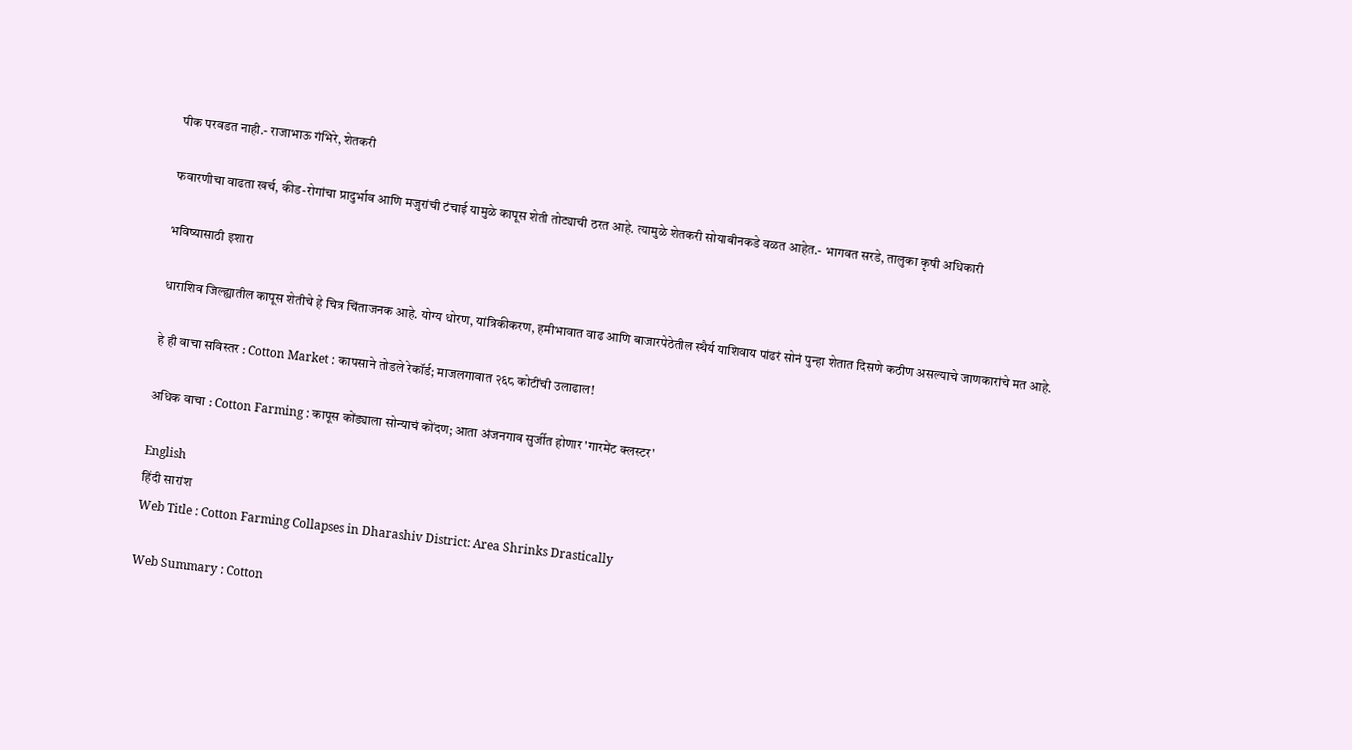पीक परवडत नाही.- राजाभाऊ गंभिरे, शेतकरी

फवारणीचा वाढता खर्च, कीड-रोगांचा प्रादुर्भाव आणि मजुरांची टंचाई यामुळे कापूस शेती तोट्याची ठरत आहे. त्यामुळे शेतकरी सोयाबीनकडे वळत आहेत.- भागवत सरडे, तालुका कृषी अधिकारी

भविष्यासाठी इशारा

धाराशिव जिल्ह्यातील कापूस शेतीचे हे चित्र चिंताजनक आहे. योग्य धोरण, यांत्रिकीकरण, हमीभावात वाढ आणि बाजारपेठेतील स्थैर्य याशिवाय पांढरं सोनं पुन्हा शेतात दिसणे कठीण असल्याचे जाणकारांचे मत आहे.

हे ही वाचा सविस्तर : Cotton Market : कापसाने तोडले रेकॉर्ड; माजलगावात २६८ कोटींची उलाढाल!

अधिक वाचा : Cotton Farming : कापूस कोंड्याला सोन्याचं कोंदण; आता अंजनगाव सुर्जीत होणार 'गारमेंट क्लस्टर'

English
हिंदी सारांश
Web Title : Cotton Farming Collapses in Dharashiv District: Area Shrinks Drastically

Web Summary : Cotton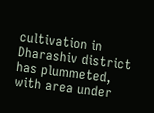cultivation in Dharashiv district has plummeted, with area under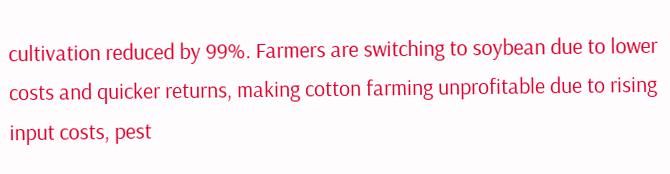cultivation reduced by 99%. Farmers are switching to soybean due to lower costs and quicker returns, making cotton farming unprofitable due to rising input costs, pest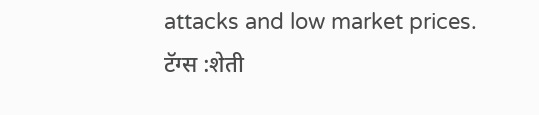attacks and low market prices.
टॅग्स :शेती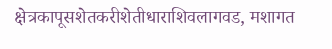क्षेत्रकापूसशेतकरीशेतीधाराशिवलागवड, मशागत